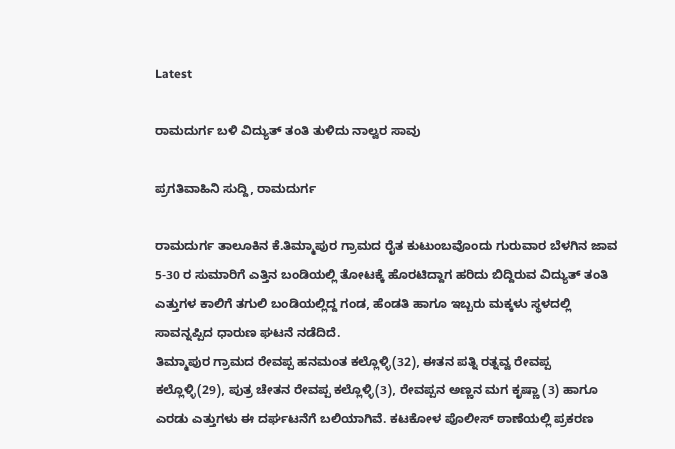Latest

ರಾಮದುರ್ಗ ಬಳಿ ವಿದ್ಯುತ್ ತಂತಿ ತುಳಿದು ನಾಲ್ವರ ಸಾವು

ಪ್ರಗತಿವಾಹಿನಿ ಸುದ್ದಿ, ರಾಮದುರ್ಗ

ರಾಮದುರ್ಗ ತಾಲೂಕಿನ ಕೆ.ತಿಮ್ಮಾಪುರ ಗ್ರಾಮದ ರೈತ ಕುಟುಂಬವೊಂದು ಗುರುವಾರ ಬೆಳಗಿನ ಜಾವ 5-30 ರ ಸುಮಾರಿಗೆ ಎತ್ತಿನ ಬಂಡಿಯಲ್ಲಿ ತೋಟಕ್ಕೆ ಹೊರಟಿದ್ದಾಗ ಹರಿದು ಬಿದ್ದಿರುವ ವಿದ್ಯುತ್ ತಂತಿ ಎತ್ತುಗಳ ಕಾಲಿಗೆ ತಗುಲಿ ಬಂಡಿಯಲ್ಲಿದ್ದ ಗಂಡ, ಹೆಂಡತಿ ಹಾಗೂ ಇಬ್ಬರು ಮಕ್ಕಳು ಸ್ಥಳದಲ್ಲಿ ಸಾವನ್ನಪ್ಪಿದ ಧಾರುಣ ಘಟನೆ ನಡೆದಿದೆ.
ತಿಮ್ಮಾಪುರ ಗ್ರಾಮದ ರೇವಪ್ಪ ಹನಮಂತ ಕಲ್ಲೊಳ್ಳಿ(32), ಈತನ ಪತ್ನಿ ರತ್ನವ್ವ ರೇವಪ್ಪ ಕಲ್ಲೊಳ್ಳಿ(29), ಪುತ್ರ ಚೇತನ ರೇವಪ್ಪ ಕಲ್ಲೊಳ್ಳಿ(3), ರೇವಪ್ಪನ ಅಣ್ಣನ ಮಗ ಕೃಷ್ಣಾ (3) ಹಾಗೂ ಎರಡು ಎತ್ತುಗಳು ಈ ದರ್ಘಟನೆಗೆ ಬಲಿಯಾಗಿವೆ. ಕಟಕೋಳ ಪೊಲೀಸ್ ಠಾಣೆಯಲ್ಲಿ ಪ್ರಕರಣ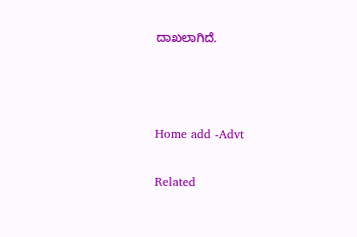ದಾಖಲಾಗಿದೆ.



Home add -Advt

Related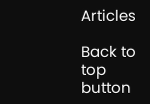Articles

Back to top button